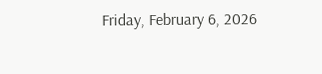Friday, February 6, 2026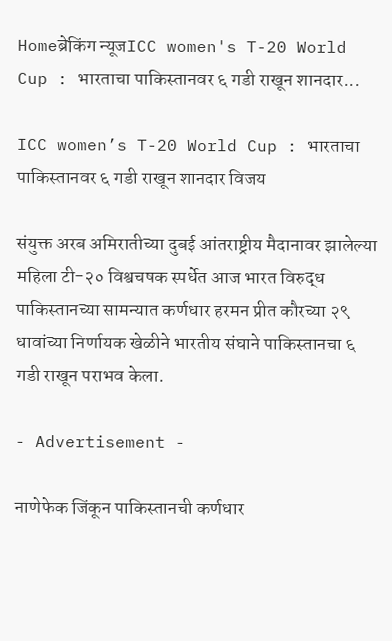Homeब्रेकिंग न्यूजICC women's T-20 World Cup : भारताचा पाकिस्तानवर ६ गडी राखून शानदार...

ICC women’s T-20 World Cup : भारताचा पाकिस्तानवर ६ गडी राखून शानदार विजय

संयुक्त अरब अमिरातीच्या दुबई आंतराष्ट्रीय मैदानावर झालेल्या महिला टी-२० विश्वचषक स्पर्धेत आज भारत विरुद्ध पाकिस्तानच्या सामन्यात कर्णधार हरमन प्रीत कौरच्या २९ धावांच्या निर्णायक खेळीने भारतीय संघाने पाकिस्तानचा ६ गडी राखून पराभव केला.

- Advertisement -

नाणेफेक जिंकून पाकिस्तानची कर्णधार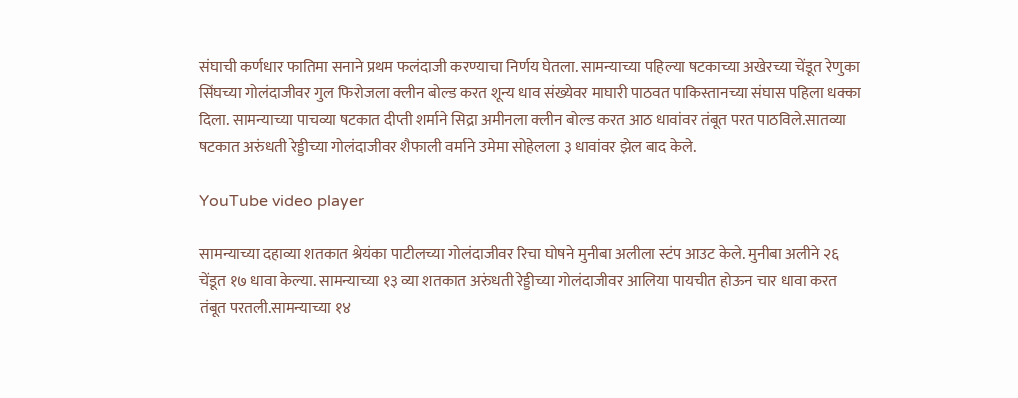संघाची कर्णधार फातिमा सनाने प्रथम फलंदाजी करण्याचा निर्णय घेतला. सामन्याच्या पहिल्या षटकाच्या अखेरच्या चेंडूत रेणुका सिंघच्या गोलंदाजीवर गुल फिरोजला क्लीन बोल्ड करत शून्य धाव संख्येवर माघारी पाठवत पाकिस्तानच्या संघास पहिला धक्का दिला. सामन्याच्या पाचव्या षटकात दीप्ती शर्माने सिद्रा अमीनला क्लीन बोल्ड करत आठ धावांवर तंबूत परत पाठविले.सातव्या षटकात अरुंधती रेड्डीच्या गोलंदाजीवर शैफाली वर्माने उमेमा सोहेलला ३ धावांवर झेल बाद केले.

YouTube video player

सामन्याच्या दहाव्या शतकात श्रेयंका पाटीलच्या गोलंदाजीवर रिचा घोषने मुनीबा अलीला स्टंप आउट केले. मुनीबा अलीने २६ चेंडूत १७ धावा केल्या. सामन्याच्या १३ व्या शतकात अरुंधती रेड्डीच्या गोलंदाजीवर आलिया पायचीत होऊन चार धावा करत तंबूत परतली.सामन्याच्या १४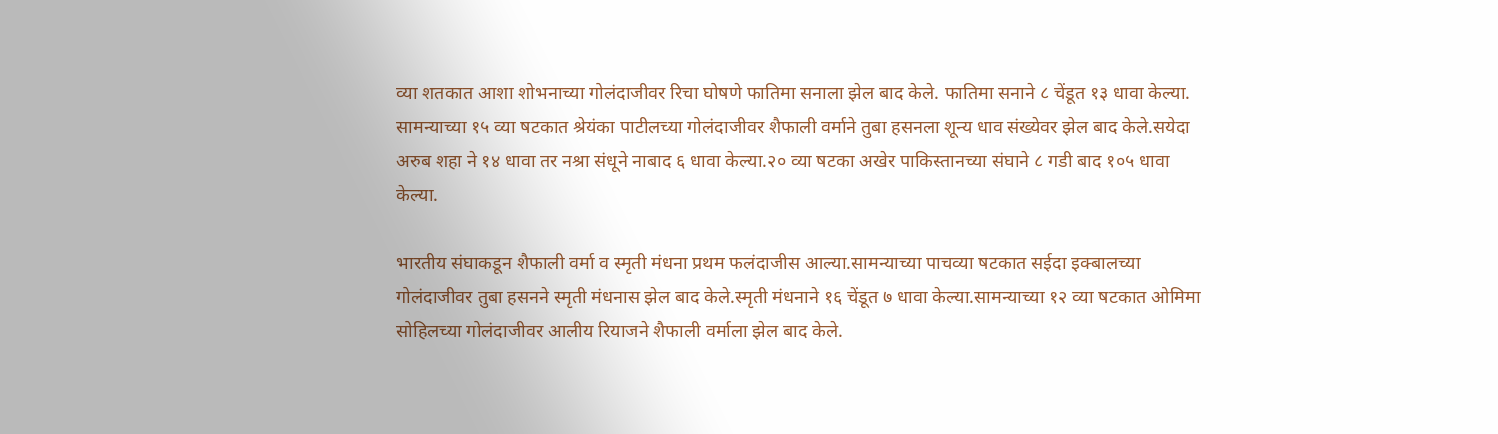व्या शतकात आशा शोभनाच्या गोलंदाजीवर रिचा घोषणे फातिमा सनाला झेल बाद केले. फातिमा सनाने ८ चेंडूत १३ धावा केल्या. सामन्याच्या १५ व्या षटकात श्रेयंका पाटीलच्या गोलंदाजीवर शैफाली वर्माने तुबा हसनला शून्य धाव संख्येवर झेल बाद केले.सयेदा अरुब शहा ने १४ धावा तर नश्रा संधूने नाबाद ६ धावा केल्या.२० व्या षटका अखेर पाकिस्तानच्या संघाने ८ गडी बाद १०५ धावा केल्या.

भारतीय संघाकडून शैफाली वर्मा व स्मृती मंधना प्रथम फलंदाजीस आल्या.सामन्याच्या पाचव्या षटकात सईदा इक्बालच्या गोलंदाजीवर तुबा हसनने स्मृती मंधनास झेल बाद केले.स्मृती मंधनाने १६ चेंडूत ७ धावा केल्या.सामन्याच्या १२ व्या षटकात ओमिमा सोहिलच्या गोलंदाजीवर आलीय रियाजने शैफाली वर्माला झेल बाद केले.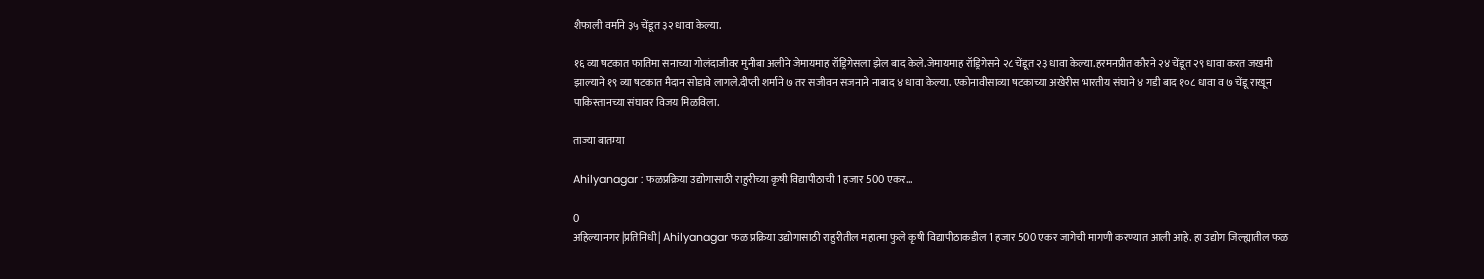शैफाली वर्माने ३५ चेंडूत ३२ धावा केल्या.

१६ व्या षटकात फातिमा सनाच्या गोलंदाजीवर मुनीबा अलीने जेमायमाह रॉड्रिगेसला झेल बाद केले.जेमायमाह रॉड्रिगेसने २८ चेंडूत २३ धावा केल्या.हरमनप्रीत कौरने २४ चेंडूत २९ धावा करत जखमी झाल्याने १९ व्या षटकात मैदान सोडावे लागले.दीप्ती शर्माने ७ तर सजीवन सजनाने नाबाद ४ धावा केल्या. एकोनावीसाव्या षटकाच्या अखेरीस भारतीय संघाने ४ गडी बाद १०८ धावा व ७ चेंडू राखून पाकिस्तानच्या संघावर विजय मिळविला.

ताज्या बातम्या

Ahilyanagar : फळप्रक्रिया उद्योगासाठी राहुरीच्या कृषी विद्यापीठाची 1 हजार 500 एकर...

0
अहिल्यानगर |प्रतिनिधी| Ahilyanagar फळ प्रक्रिया उद्योगासाठी राहुरीतील महात्मा फुले कृषी विद्यापीठाकडील 1 हजार 500 एकर जागेची मागणी करण्यात आली आहे. हा उद्योग जिल्ह्यातील फळ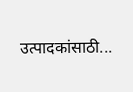उत्पादकांसाठी...